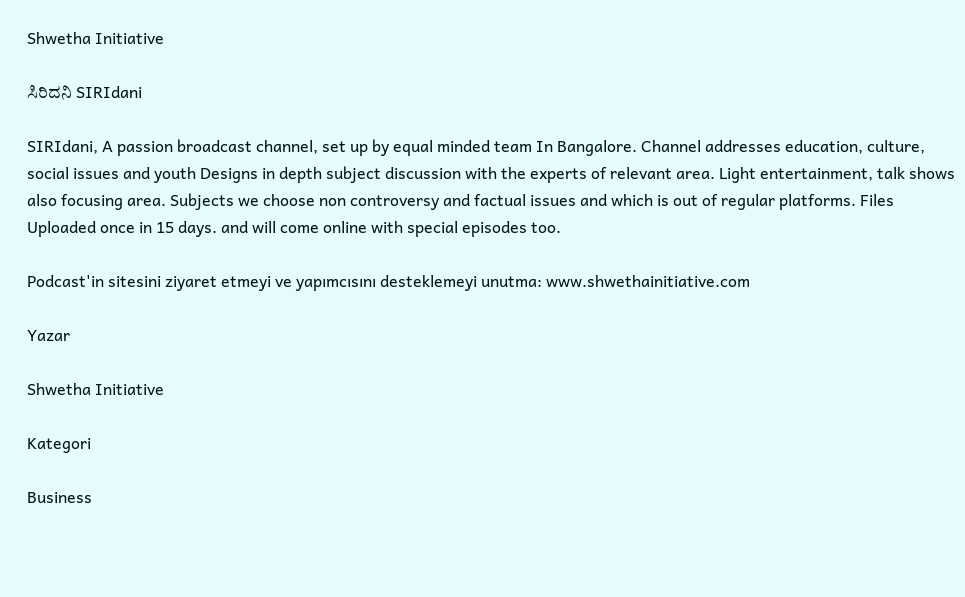Shwetha Initiative

ಸಿರಿದನಿ SIRIdani

SIRIdani, A passion broadcast channel, set up by equal minded team In Bangalore. Channel addresses education, culture, social issues and youth Designs in depth subject discussion with the experts of relevant area. Light entertainment, talk shows also focusing area. Subjects we choose non controversy and factual issues and which is out of regular platforms. Files Uploaded once in 15 days. and will come online with special episodes too.

Podcast'in sitesini ziyaret etmeyi ve yapımcısını desteklemeyi unutma: www.shwethainitiative.com

Yazar

Shwetha Initiative

Kategori

Business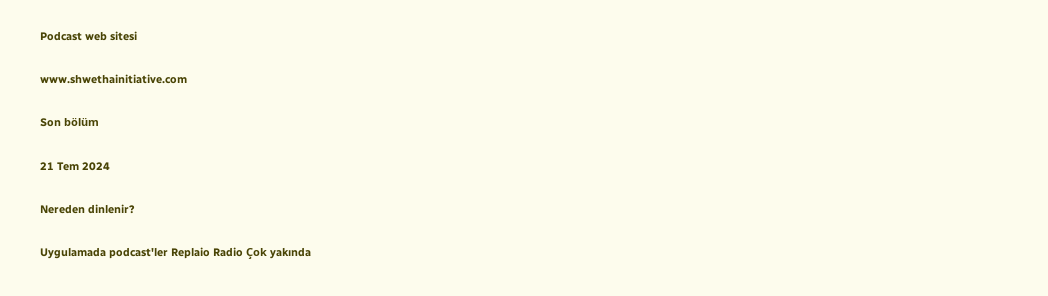Podcast web sitesi

www.shwethainitiative.com

Son bölüm

21 Tem 2024

Nereden dinlenir?

Uygulamada podcast'ler Replaio Radio Çok yakında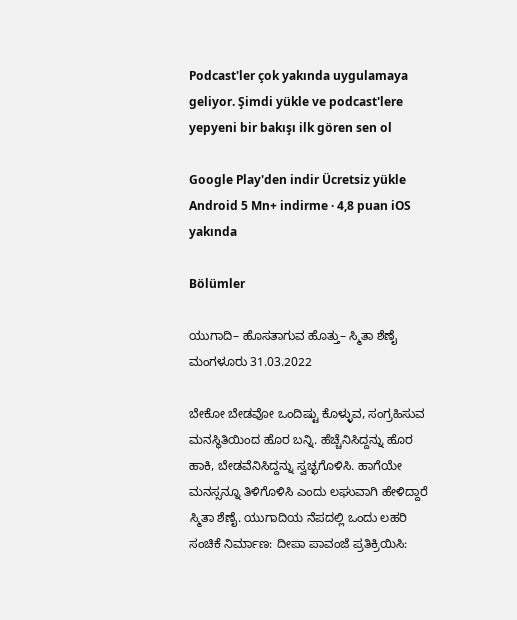Podcast'ler çok yakında uygulamaya geliyor. Şimdi yükle ve podcast'lere yepyeni bir bakışı ilk gören sen ol

Google Play'den indir Ücretsiz yükle Android 5 Mn+ indirme · 4,8 puan iOS yakında

Bölümler

ಯುಗಾದಿ– ಹೊಸತಾಗುವ ಹೊತ್ತು– ಸ್ಮಿತಾ ಶೆಣೈ ಮಂಗಳೂರು 31.03.2022

ಬೇಕೋ ಬೇಡವೋ ಒಂದಿಷ್ಟು ಕೊಳ್ಳುವ, ಸಂಗ್ರಹಿಸುವ ಮನಸ್ಥಿತಿಯಿಂದ ಹೊರ ಬನ್ನಿ. ಹೆಚ್ಚೆನಿಸಿದ್ದನ್ನು ಹೊರ ಹಾಕಿ, ಬೇಡವೆನಿಸಿದ್ದನ್ನು ಸ್ವಚ್ಛಗೊಳಿಸಿ. ಹಾಗೆಯೇ ಮನಸ್ಸನ್ನೂ ತಿಳಿಗೊಳಿಸಿ ಎಂದು ಲಘುವಾಗಿ ಹೇಳಿದ್ದಾರೆ ಸ್ಮಿತಾ ಶೆಣೈ. ಯುಗಾದಿಯ ನೆಪದಲ್ಲಿ ಒಂದು ಲಹರಿ ಸಂಚಿಕೆ ನಿರ್ಮಾಣ: ದೀಪಾ ಪಾವಂಜೆ ಪ್ರತಿಕ್ರಿಯಿಸಿ: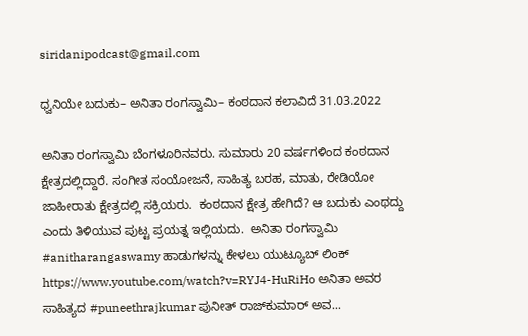siridanipodcast@gmail.com

ಧ್ವನಿಯೇ ಬದುಕು– ಅನಿತಾ ರಂಗಸ್ವಾಮಿ– ಕಂಠದಾನ ಕಲಾವಿದೆ 31.03.2022

ಅನಿತಾ ರಂಗಸ್ವಾಮಿ ಬೆಂಗಳೂರಿನವರು. ಸುಮಾರು 20 ವರ್ಷಗಳಿಂದ ಕಂಠದಾನ ಕ್ಷೇತ್ರದಲ್ಲಿದ್ದಾರೆ. ಸಂಗೀತ ಸಂಯೋಜನೆ, ಸಾಹಿತ್ಯ ಬರಹ, ಮಾತು, ರೇಡಿಯೋ ಜಾಹೀರಾತು ಕ್ಷೇತ್ರದಲ್ಲಿ ಸಕ್ರಿಯರು.  ಕಂಠದಾನ ಕ್ಷೇತ್ರ ಹೇಗಿದೆ? ಆ ಬದುಕು ಎಂಥದ್ದು ಎಂದು ತಿಳಿಯುವ ಪುಟ್ಟ ಪ್ರಯತ್ನ ಇಲ್ಲಿಯದು.  ಅನಿತಾ ರಂಗಸ್ವಾಮಿ #anitharangaswamy ಹಾಡುಗಳನ್ನು ಕೇಳಲು ಯುಟ್ಯೂಬ್‌ ಲಿಂಕ್‌ https://www.youtube.com/watch?v=RYJ4-HuRiHo ಅನಿತಾ ಅವರ ಸಾಹಿತ್ಯದ #puneethrajkumar ಪುನೀತ್‌ ರಾಜ್‌ಕುಮಾರ್‌ ಅವ...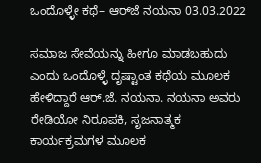ಒಂದೊಳ್ಳೇ ಕಥೆ– ಆರ್‌ಜೆ ನಯನಾ 03.03.2022

ಸಮಾಜ ಸೇವೆಯನ್ನು ಹೀಗೂ ಮಾಡಬಹುದು ಎಂದು ಒಂದೊಳ್ಳೆ ದೃಷ್ಟಾಂತ ಕಥೆಯ ಮೂಲಕ ಹೇಳಿದ್ದಾರೆ ಆರ್‌.ಜೆ. ನಯನಾ. ನಯನಾ ಅವರು ರೇಡಿಯೋ ನಿರೂಪಕಿ, ಸೃಜನಾತ್ಮಕ ಕಾರ್ಯಕ್ರಮಗಳ ಮೂಲಕ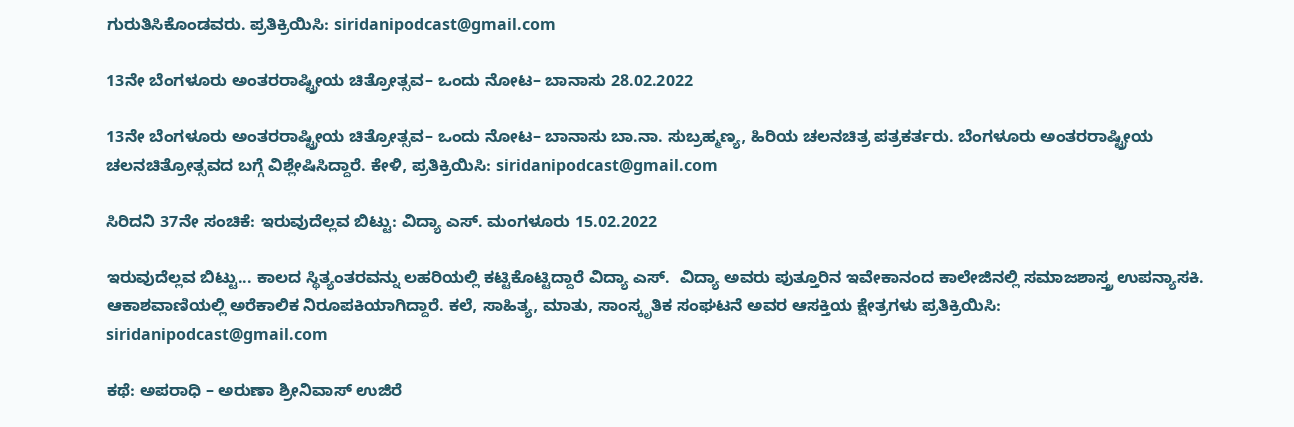ಗುರುತಿಸಿಕೊಂಡವರು. ಪ್ರತಿಕ್ರಿಯಿಸಿ: siridanipodcast@gmail.com

13ನೇ ಬೆಂಗಳೂರು ಅಂತರರಾಷ್ಟ್ರೀಯ ಚಿತ್ರೋತ್ಸವ– ಒಂದು ನೋಟ– ಬಾನಾಸು 28.02.2022

13ನೇ ಬೆಂಗಳೂರು ಅಂತರರಾಷ್ಟ್ರೀಯ ಚಿತ್ರೋತ್ಸವ– ಒಂದು ನೋಟ– ಬಾನಾಸು ಬಾ.ನಾ. ಸುಬ್ರಹ್ಮಣ್ಯ, ಹಿರಿಯ ಚಲನಚಿತ್ರ ಪತ್ರಕರ್ತರು. ಬೆಂಗಳೂರು ಅಂತರರಾಷ್ಟ್ರೀಯ ಚಲನಚಿತ್ರೋತ್ಸವದ ಬಗ್ಗೆ ವಿಶ್ಲೇಷಿಸಿದ್ದಾರೆ. ಕೇಳಿ, ಪ್ರತಿಕ್ರಿಯಿಸಿ: siridanipodcast@gmail.com

ಸಿರಿದನಿ 37ನೇ ಸಂಚಿಕೆ: ಇರುವುದೆಲ್ಲವ ಬಿಟ್ಟು: ವಿದ್ಯಾ ಎಸ್‌. ಮಂಗಳೂರು 15.02.2022

ಇರುವುದೆಲ್ಲವ ಬಿಟ್ಟು... ಕಾಲದ ಸ್ಥಿತ್ಯಂತರವನ್ನು ಲಹರಿಯಲ್ಲಿ ಕಟ್ಟಿಕೊಟ್ಟಿದ್ದಾರೆ ವಿದ್ಯಾ ಎಸ್‌.  ವಿದ್ಯಾ ಅವರು ಪುತ್ತೂರಿನ ಇವೇಕಾನಂದ ಕಾಲೇಜಿನಲ್ಲಿ ಸಮಾಜಶಾಸ್ತ್ರ ಉಪನ್ಯಾಸಕಿ. ಆಕಾಶವಾಣಿಯಲ್ಲಿ ಅರೆಕಾಲಿಕ ನಿರೂಪಕಿಯಾಗಿದ್ದಾರೆ. ಕಲೆ, ಸಾಹಿತ್ಯ, ಮಾತು, ಸಾಂಸ್ಕೃತಿಕ ಸಂಘಟನೆ ಅವರ ಆಸಕ್ತಿಯ ಕ್ಷೇತ್ರಗಳು ಪ್ರತಿಕ್ರಿಯಿಸಿ: siridanipodcast@gmail.com

ಕಥೆ: ಅಪರಾಧಿ – ಅರುಣಾ ಶ್ರೀನಿವಾಸ್‌ ಉಜಿರೆ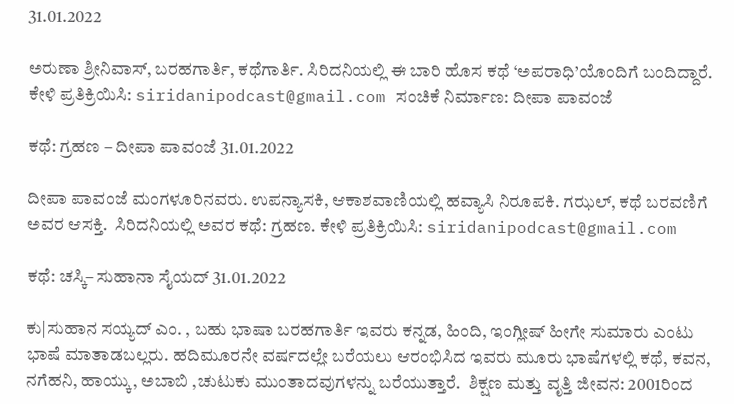31.01.2022

ಅರುಣಾ ಶ್ರೀನಿವಾಸ್‌, ಬರಹಗಾರ್ತಿ, ಕಥೆಗಾರ್ತಿ. ಸಿರಿದನಿಯಲ್ಲಿ ಈ ಬಾರಿ ಹೊಸ ಕಥೆ ‘ಅಪರಾಧಿ’ಯೊಂದಿಗೆ ಬಂದಿದ್ದಾರೆ.  ಕೇಳಿ ಪ್ರತಿಕ್ರಿಯಿಸಿ: siridanipodcast@gmail.com ಸಂಚಿಕೆ ನಿರ್ಮಾಣ: ದೀಪಾ ಪಾವಂಜೆ

ಕಥೆ: ಗ್ರಹಣ – ದೀಪಾ ಪಾವಂಜೆ 31.01.2022

ದೀಪಾ ಪಾವಂಜೆ ಮಂಗಳೂರಿನವರು. ಉಪನ್ಯಾಸಕಿ, ಆಕಾಶವಾಣಿಯಲ್ಲಿ ಹವ್ಯಾಸಿ ನಿರೂಪಕಿ. ಗಝಲ್‌, ಕಥೆ ಬರವಣಿಗೆ ಅವರ ಆಸಕ್ತಿ.  ಸಿರಿದನಿಯಲ್ಲಿ ಅವರ ಕಥೆ: ಗ್ರಹಣ. ಕೇಳಿ ಪ್ರತಿಕ್ರಿಯಿಸಿ: siridanipodcast@gmail.com

ಕಥೆ: ಚಸ್ಕಿ– ಸುಹಾನಾ ಸೈಯದ್‌ 31.01.2022

ಕು|ಸುಹಾನ ಸಯ್ಯದ್ ಎಂ. , ಬಹು ಭಾಷಾ ಬರಹಗಾರ್ತಿ ಇವರು ಕನ್ನಡ, ಹಿಂದಿ, ಇಂಗ್ಲೀಷ್ ಹೀಗೇ ಸುಮಾರು ಎಂಟು ಭಾಷೆ ಮಾತಾಡಬಲ್ಲರು. ಹದಿಮೂರನೇ ವರ್ಷದಲ್ಲೇ ಬರೆಯಲು ಆರಂಭಿಸಿದ ಇವರು ಮೂರು ಭಾಷೆಗಳಲ್ಲಿ ಕಥೆ, ಕವನ, ನಗೆಹನಿ, ಹಾಯ್ಕು, ಅಬಾಬಿ ,ಚುಟುಕು ಮುಂತಾದವುಗಳನ್ನು ಬರೆಯುತ್ತಾರೆ.  ಶಿಕ್ಷಣ ಮತ್ತು ವೃತ್ತಿ ಜೀವನ: 2001ರಿಂದ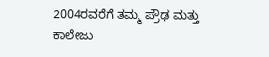2004ರವರೆಗೆ ತಮ್ಮ ಪ್ರೌಢ ಮತ್ತು ಕಾಲೇಜು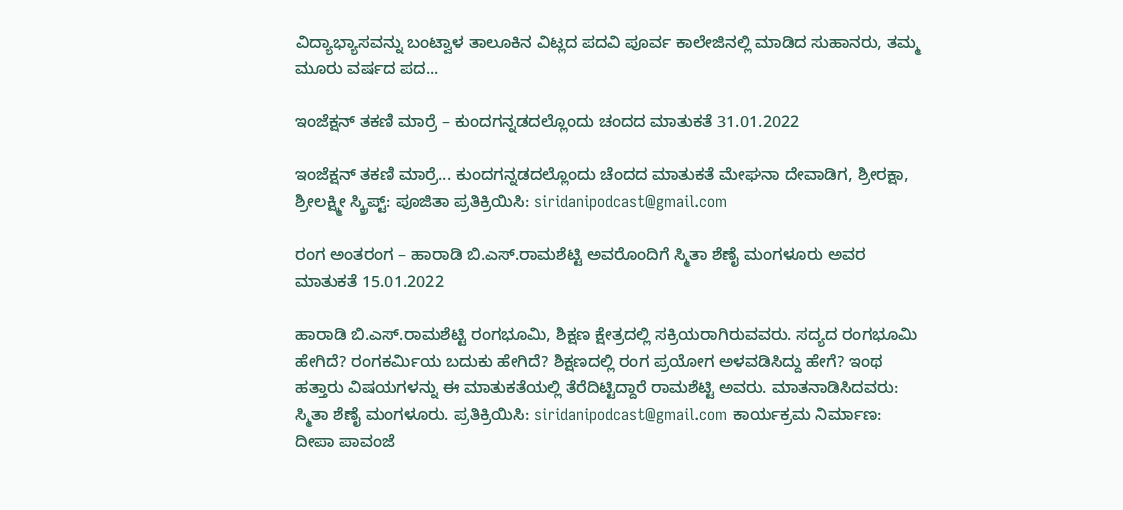ವಿದ್ಯಾಭ್ಯಾಸವನ್ನು ಬಂಟ್ವಾಳ ತಾಲೂಕಿನ ವಿಟ್ಲದ ಪದವಿ ಪೂರ್ವ ಕಾಲೇಜಿನಲ್ಲಿ ಮಾಡಿದ ಸುಹಾನರು, ತಮ್ಮ ಮೂರು ವರ್ಷದ ಪದ...

ಇಂಜೆಕ್ಷನ್‌ ತಕಣಿ ಮಾರ್ರೆ – ಕುಂದಗನ್ನಡದಲ್ಲೊಂದು ಚಂದದ ಮಾತುಕತೆ 31.01.2022

ಇಂಜೆಕ್ಷನ್‌ ತಕಣಿ ಮಾರ್ರೆ... ಕುಂದಗನ್ನಡದಲ್ಲೊಂದು ಚೆಂದದ ಮಾತುಕತೆ ಮೇಘನಾ ದೇವಾಡಿಗ, ಶ್ರೀರಕ್ಷಾ, ಶ್ರೀಲಕ್ಷ್ಮೀ ಸ್ಕ್ರಿಪ್ಟ್‌: ಪೂಜಿತಾ ಪ್ರತಿಕ್ರಿಯಿಸಿ: siridanipodcast@gmail.com

ರಂಗ ಅಂತರಂಗ – ಹಾರಾಡಿ ಬಿ.ಎಸ್‌.ರಾಮಶೆಟ್ಟಿ ಅವರೊಂದಿಗೆ ಸ್ಮಿತಾ ಶೆಣೈ ಮಂಗಳೂರು ಅವರ ಮಾತುಕತೆ 15.01.2022

ಹಾರಾಡಿ ಬಿ.ಎಸ್‌.ರಾಮಶೆಟ್ಟಿ ರಂಗಭೂಮಿ, ಶಿಕ್ಷಣ ಕ್ಷೇತ್ರದಲ್ಲಿ ಸಕ್ರಿಯರಾಗಿರುವವರು. ಸದ್ಯದ ರಂಗಭೂಮಿ ಹೇಗಿದೆ? ರಂಗಕರ್ಮಿಯ ಬದುಕು ಹೇಗಿದೆ? ಶಿಕ್ಷಣದಲ್ಲಿ ರಂಗ ಪ್ರಯೋಗ ಅಳವಡಿಸಿದ್ದು ಹೇಗೆ? ಇಂಥ ಹತ್ತಾರು ವಿಷಯಗಳನ್ನು ಈ ಮಾತುಕತೆಯಲ್ಲಿ ತೆರೆದಿಟ್ಟಿದ್ದಾರೆ ರಾಮಶೆಟ್ಟಿ ಅವರು. ಮಾತನಾಡಿಸಿದವರು: ಸ್ಮಿತಾ ಶೆಣೈ ಮಂಗಳೂರು. ಪ್ರತಿಕ್ರಿಯಿಸಿ: siridanipodcast@gmail.com ಕಾರ್ಯಕ್ರಮ ನಿರ್ಮಾಣ: ದೀಪಾ ಪಾವಂಜೆ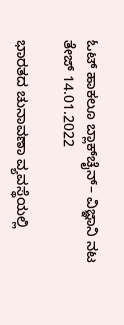ಓಟ್‌ ಹಾಕಲೂ ಬ್ಲಾಕ್‌ಚೈನ್‌– ವಿಜ್ಞಾನಿ ನಟ ತೇಜ್‌ 14.01.2022

ಭಾರತದ ಚುನಾವಣಾ ವ್ಯವಸ್ಥೆಯಲ್ಲಿ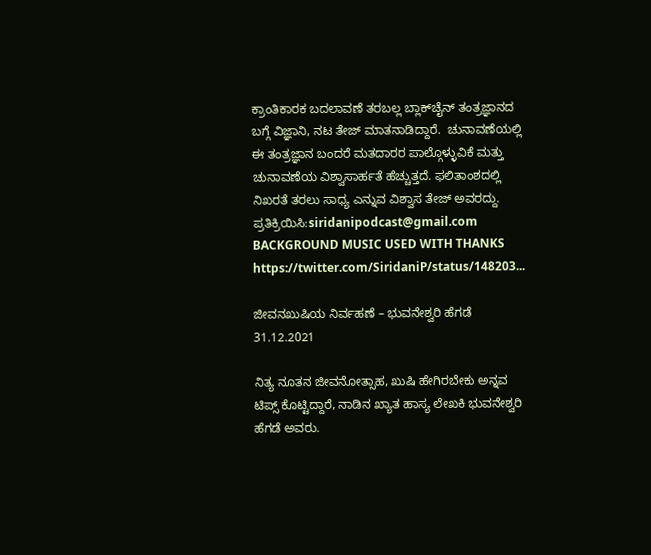ಕ್ರಾಂತಿಕಾರಕ ಬದಲಾವಣೆ ತರಬಲ್ಲ ಬ್ಲಾಕ್‌ಚೈನ್‌ ತಂತ್ರಜ್ಞಾನದ ಬಗ್ಗೆ ವಿಜ್ಞಾನಿ, ನಟ ತೇಜ್‌ ಮಾತನಾಡಿದ್ದಾರೆ.  ಚುನಾವಣೆಯಲ್ಲಿ ಈ ತಂತ್ರಜ್ಞಾನ ಬಂದರೆ ಮತದಾರರ ಪಾಲ್ಗೊಳ್ಳುವಿಕೆ ಮತ್ತು ಚುನಾವಣೆಯ ವಿಶ್ವಾಸಾರ್ಹತೆ ಹೆಚ್ಚುತ್ತದೆ. ಫಲಿತಾಂಶದಲ್ಲಿ ನಿಖರತೆ ತರಲು ಸಾಧ್ಯ ಎನ್ನುವ ವಿಶ್ವಾಸ ತೇಜ್‌ ಅವರದ್ದು. ಪ್ರತಿಕ್ರಿಯಿಸಿ:siridanipodcast@gmail.com BACKGROUND MUSIC USED WITH THANKS https://twitter.com/SiridaniP/status/148203...

ಜೀವನಖುಷಿಯ ನಿರ್ವಹಣೆ – ಭುವನೇಶ್ವರಿ ಹೆಗಡೆ 31.12.2021

ನಿತ್ಯ ನೂತನ ಜೀವನೋತ್ಸಾಹ, ಖುಷಿ ಹೇಗಿರಬೇಕು ಅನ್ನವ ಟಿಪ್ಸ್ ಕೊಟ್ಟಿದ್ದಾರೆ, ನಾಡಿನ ಖ್ಯಾತ ಹಾಸ್ಯ ಲೇಖಕಿ ಭುವನೇಶ್ವರಿ ಹೆಗಡೆ ಅವರು.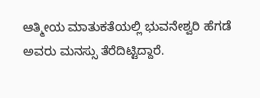ಆತ್ಮೀಯ ಮಾತುಕತೆಯಲ್ಲಿ ಭುವನೇಶ್ವರಿ ಹೆಗಡೆ ಅವರು ಮನಸ್ಸು ತೆರೆದಿಟ್ಟಿದ್ದಾರೆ.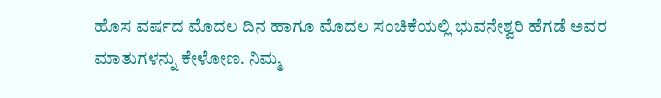ಹೊಸ ವರ್ಷದ ಮೊದಲ ದಿನ ಹಾಗೂ ಮೊದಲ ಸಂಚಿಕೆಯಲ್ಲಿ ಭುವನೇಶ್ವರಿ ಹೆಗಡೆ ಅವರ ಮಾತುಗಳನ್ನು ಕೇಳೋಣ. ನಿಮ್ಮ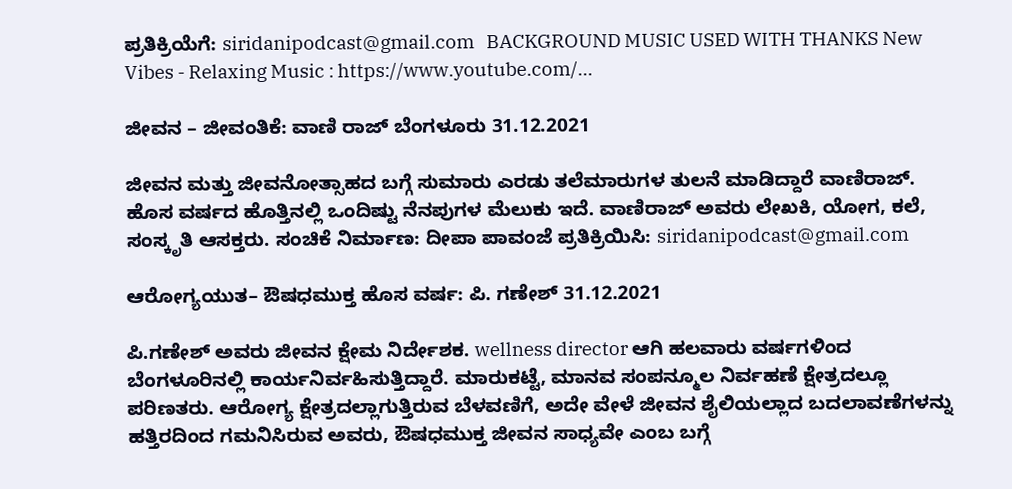ಪ್ರತಿಕ್ರಿಯೆಗೆ: siridanipodcast@gmail.com   BACKGROUND MUSIC USED WITH THANKS New Vibes - Relaxing Music : https://www.youtube.com/...

ಜೀವನ – ಜೀವಂತಿಕೆ: ವಾಣಿ ರಾಜ್‌ ಬೆಂಗಳೂರು 31.12.2021

ಜೀವನ ಮತ್ತು ಜೀವನೋತ್ಸಾಹದ ಬಗ್ಗೆ ಸುಮಾರು ಎರಡು ತಲೆಮಾರುಗಳ ತುಲನೆ ಮಾಡಿದ್ದಾರೆ ವಾಣಿರಾಜ್‌. ಹೊಸ ವರ್ಷದ ಹೊತ್ತಿನಲ್ಲಿ ಒಂದಿಷ್ಟು ನೆನಪುಗಳ ಮೆಲುಕು ಇದೆ. ವಾಣಿರಾಜ್‌ ಅವರು ಲೇಖಕಿ, ಯೋಗ, ಕಲೆ, ಸಂಸ್ಕೃತಿ ಆಸಕ್ತರು. ಸಂಚಿಕೆ ನಿರ್ಮಾಣ: ದೀಪಾ ಪಾವಂಜೆ ಪ್ರತಿಕ್ರಿಯಿಸಿ: siridanipodcast@gmail.com

ಆರೋಗ್ಯಯುತ– ಔಷಧಮುಕ್ತ ಹೊಸ ವರ್ಷ: ಪಿ. ಗಣೇಶ್ 31.12.2021

ಪಿ.ಗಣೇಶ್‌ ಅವರು ಜೀವನ ಕ್ಷೇಮ ನಿರ್ದೇಶಕ. wellness director ಆಗಿ ಹಲವಾರು ವರ್ಷಗಳಿಂದ ಬೆಂಗಳೂರಿನಲ್ಲಿ ಕಾರ್ಯನಿರ್ವಹಿಸುತ್ತಿದ್ದಾರೆ. ಮಾರುಕಟ್ಟೆ, ಮಾನವ ಸಂಪನ್ಮೂಲ ನಿರ್ವಹಣೆ ಕ್ಷೇತ್ರದಲ್ಲೂ ಪರಿಣತರು. ಆರೋಗ್ಯ ಕ್ಷೇತ್ರದಲ್ಲಾಗುತ್ತಿರುವ ಬೆಳವಣಿಗೆ, ಅದೇ ವೇಳೆ ಜೀವನ ಶೈಲಿಯಲ್ಲಾದ ಬದಲಾವಣೆಗಳನ್ನು ಹತ್ತಿರದಿಂದ ಗಮನಿಸಿರುವ ಅವರು, ಔಷಧಮುಕ್ತ ಜೀವನ ಸಾಧ್ಯವೇ ಎಂಬ ಬಗ್ಗೆ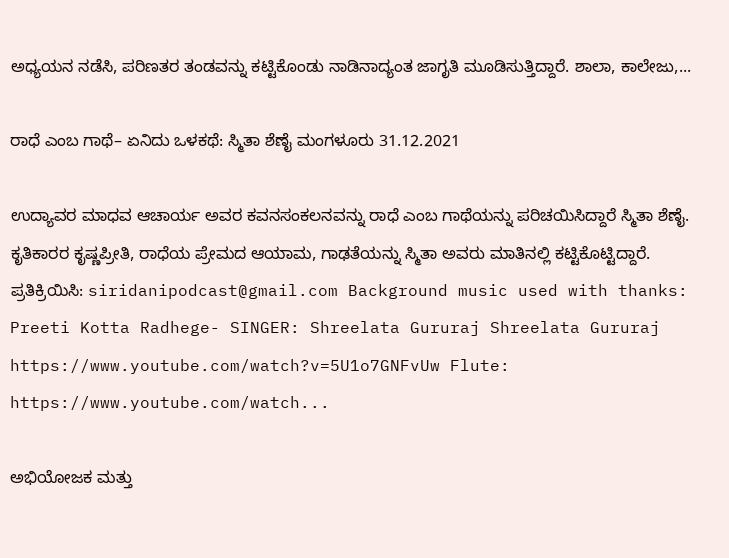ಅಧ್ಯಯನ ನಡೆಸಿ, ಪರಿಣತರ ತಂಡವನ್ನು ಕಟ್ಟಿಕೊಂಡು ನಾಡಿನಾದ್ಯಂತ ಜಾಗೃತಿ ಮೂಡಿಸುತ್ತಿದ್ದಾರೆ. ಶಾಲಾ, ಕಾಲೇಜು,...

ರಾಧೆ ಎಂಬ ಗಾಥೆ– ಏನಿದು ಒಳಕಥೆ: ಸ್ಮಿತಾ ಶೆಣೈ ಮಂಗಳೂರು 31.12.2021

ಉದ್ಯಾವರ ಮಾಧವ ಆಚಾರ್ಯ ಅವರ ಕವನಸಂಕಲನವನ್ನು ರಾಧೆ ಎಂಬ ಗಾಥೆಯನ್ನು ಪರಿಚಯಿಸಿದ್ದಾರೆ ಸ್ಮಿತಾ ಶೆಣೈ. ಕೃತಿಕಾರರ ಕೃಷ್ಣಪ್ರೀತಿ, ರಾಧೆಯ ಪ್ರೇಮದ ಆಯಾಮ, ಗಾಢತೆಯನ್ನು ಸ್ಮಿತಾ ಅವರು ಮಾತಿನಲ್ಲಿ ಕಟ್ಟಿಕೊಟ್ಟಿದ್ದಾರೆ. ಪ್ರತಿಕ್ರಿಯಿಸಿ: siridanipodcast@gmail.com Background music used with thanks: Preeti Kotta Radhege- SINGER: Shreelata Gururaj Shreelata Gururaj https://www.youtube.com/watch?v=5U1o7GNFvUw Flute: https://www.youtube.com/watch...

ಅಭಿಯೋಜಕ ಮತ್ತು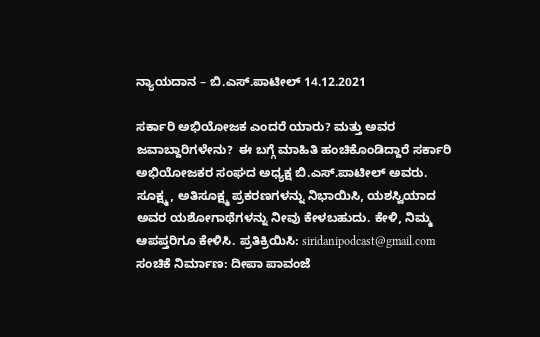ನ್ಯಾಯದಾನ – ಬಿ.ಎಸ್‌.ಪಾಟೀಲ್‌ 14.12.2021

ಸರ್ಕಾರಿ ಅಭಿಯೋಜಕ ಎಂದರೆ ಯಾರು? ಮತ್ತು ಅವರ ಜವಾಬ್ದಾರಿಗಳೇನು?  ಈ ಬಗ್ಗೆ ಮಾಹಿತಿ ಹಂಚಿಕೊಂಡಿದ್ದಾರೆ ಸರ್ಕಾರಿ ಅಭಿಯೋಜಕರ ಸಂಘದ ಅಧ್ಯಕ್ಷ ಬಿ.ಎಸ್‌.ಪಾಟೀಲ್‌ ಅವರು.  ಸೂಕ್ಷ್ಮ, ಅತಿಸೂಕ್ಷ್ಮ ಪ್ರಕರಣಗಳನ್ನು ನಿಭಾಯಿಸಿ, ಯಶಸ್ವಿಯಾದ ಅವರ ಯಶೋಗಾಥೆಗಳನ್ನು ನೀವು ಕೇಳಬಹುದು. ಕೇಳಿ, ನಿಮ್ಮ ಆಪಪ್ತರಿಗೂ ಕೇಳಿಸಿ. ಪ್ರತಿಕ್ರಿಯಿಸಿ: siridanipodcast@gmail.com ಸಂಚಿಕೆ ನಿರ್ಮಾಣ: ದೀಪಾ ಪಾವಂಜೆ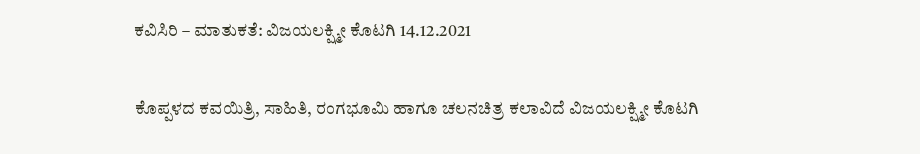ಕವಿಸಿರಿ – ಮಾತುಕತೆ: ವಿಜಯಲಕ್ಷ್ಮೀ ಕೊಟಗಿ 14.12.2021

ಕೊಪ್ಪಳದ ಕವಯಿತ್ರಿ, ಸಾಹಿತಿ, ರಂಗಭೂಮಿ ಹಾಗೂ ಚಲನಚಿತ್ರ ಕಲಾವಿದೆ ವಿಜಯಲಕ್ಷ್ಮೀ ಕೊಟಗಿ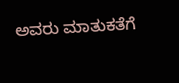ಅವರು ಮಾತುಕತೆಗೆ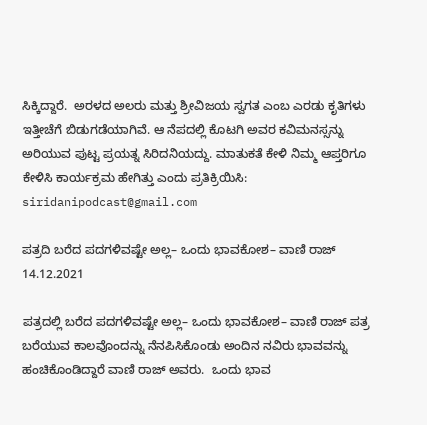ಸಿಕ್ಕಿದ್ದಾರೆ.  ಅರಳದ ಅಲರು ಮತ್ತು ಶ್ರೀವಿಜಯ ಸ್ವಗತ ಎಂಬ ಎರಡು ಕೃತಿಗಳು ಇತ್ತೀಚೆಗೆ ಬಿಡುಗಡೆಯಾಗಿವೆ. ಆ ನೆಪದಲ್ಲಿ ಕೊಟಗಿ ಅವರ ಕವಿಮನಸ್ಸನ್ನು ಅರಿಯುವ ಪುಟ್ಟ ಪ್ರಯತ್ನ ಸಿರಿದನಿಯದ್ದು. ಮಾತುಕತೆ ಕೇಳಿ ನಿಮ್ಮ ಆಪ್ತರಿಗೂ ಕೇಳಿಸಿ ಕಾರ್ಯಕ್ರಮ ಹೇಗಿತ್ತು ಎಂದು ಪ್ರತಿಕ್ರಿಯಿಸಿ: siridanipodcast@gmail.com

ಪತ್ರದಿ ಬರೆದ ಪದಗಳಿವಷ್ಟೇ ಅಲ್ಲ– ಒಂದು ಭಾವಕೋಶ– ವಾಣಿ ರಾಜ್‌ 14.12.2021

ಪತ್ರದಲ್ಲಿ ಬರೆದ ಪದಗಳಿವಷ್ಟೇ ಅಲ್ಲ– ಒಂದು ಭಾವಕೋಶ– ವಾಣಿ ರಾಜ್‌ ಪತ್ರ ಬರೆಯುವ ಕಾಲವೊಂದನ್ನು ನೆನಪಿಸಿಕೊಂಡು ಅಂದಿನ ನವಿರು ಭಾವವನ್ನು ಹಂಚಿಕೊಂಡಿದ್ದಾರೆ ವಾಣಿ ರಾಜ್‌ ಅವರು.  ಒಂದು ಭಾವ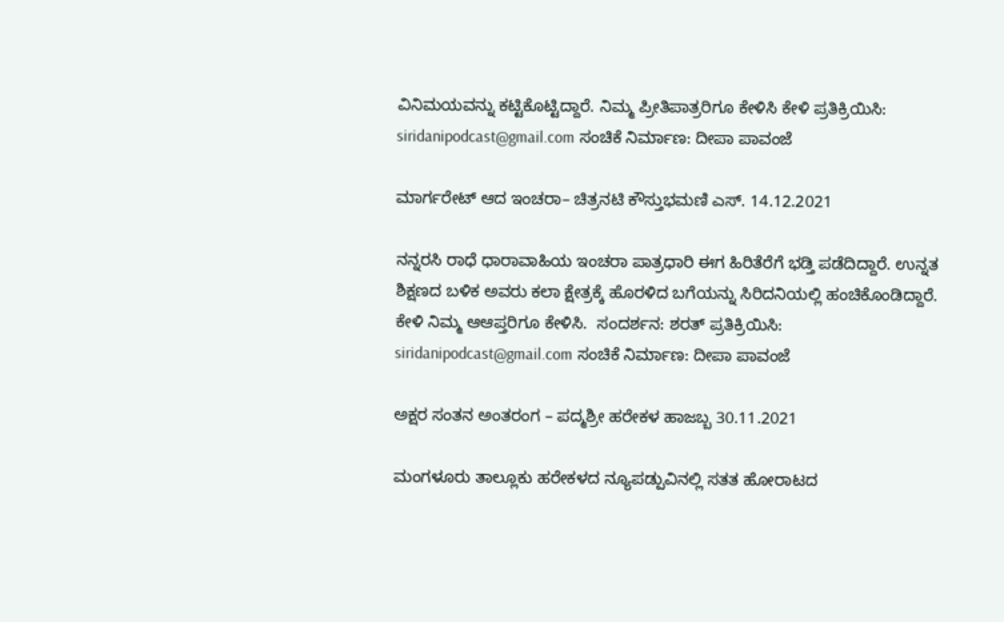ವಿನಿಮಯವನ್ನು ಕಟ್ಟಿಕೊಟ್ಟಿದ್ದಾರೆ. ನಿಮ್ಮ ಪ್ರೀತಿಪಾತ್ರರಿಗೂ ಕೇಳಿಸಿ ಕೇಳಿ ಪ್ರತಿಕ್ರಿಯಿಸಿ: siridanipodcast@gmail.com ಸಂಚಿಕೆ ನಿರ್ಮಾಣ: ದೀಪಾ ಪಾವಂಜೆ

ಮಾರ್ಗರೇಟ್‌ ಆದ ಇಂಚರಾ– ಚಿತ್ರನಟಿ ಕೌಸ್ತುಭಮಣಿ ಎಸ್‌. 14.12.2021

ನನ್ನರಸಿ ರಾಧೆ ಧಾರಾವಾಹಿಯ ಇಂಚರಾ ಪಾತ್ರಧಾರಿ ಈಗ ಹಿರಿತೆರೆಗೆ ಭಡ್ತಿ ಪಡೆದಿದ್ದಾರೆ. ಉನ್ನತ ಶಿಕ್ಷಣದ ಬಳಿಕ ಅವರು ಕಲಾ ಕ್ಷೇತ್ರಕ್ಕೆ ಹೊರಳಿದ ಬಗೆಯನ್ನು ಸಿರಿದನಿಯಲ್ಲಿ ಹಂಚಿಕೊಂಡಿದ್ದಾರೆ. ಕೇಳಿ ನಿಮ್ಮ ಆಆಪ್ತರಿಗೂ ಕೇಳಿಸಿ.  ಸಂದರ್ಶನ: ಶರತ್‌ ಪ್ರತಿಕ್ರಿಯಿಸಿ: siridanipodcast@gmail.com ಸಂಚಿಕೆ ನಿರ್ಮಾಣ: ದೀಪಾ ಪಾವಂಜೆ

ಅಕ್ಷರ ಸಂತನ ಅಂತರಂಗ – ಪದ್ಮಶ್ರೀ ಹರೇಕಳ ಹಾಜಬ್ಬ 30.11.2021

ಮಂಗಳೂರು ತಾಲ್ಲೂಕು ಹರೇಕಳದ ನ್ಯೂಪಡ್ಪುವಿನಲ್ಲಿ ಸತತ ಹೋರಾಟದ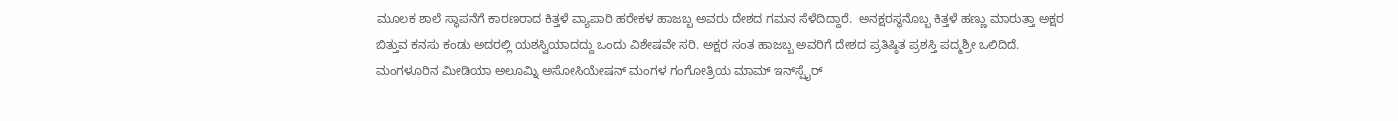ಮೂಲಕ ಶಾಲೆ ಸ್ಥಾಪನೆಗೆ ಕಾರಣರಾದ ಕಿತ್ತಳೆ ವ್ಯಾಪಾರಿ ಹರೇಕಳ ಹಾಜಬ್ಬ ಅವರು ದೇಶದ ಗಮನ ಸೆಳೆದಿದ್ದಾರೆ.  ಅನಕ್ಷರಸ್ಥನೊಬ್ಬ ಕಿತ್ತಳೆ ಹಣ್ಣು ಮಾರುತ್ತಾ ಅಕ್ಷರ ಬಿತ್ತುವ ಕನಸು ಕಂಡು ಅದರಲ್ಲಿ ಯಶಸ್ವಿಯಾದದ್ದು ಒಂದು ವಿಶೇಷವೇ ಸರಿ. ಅಕ್ಷರ ಸಂತ ಹಾಜಬ್ಬ ಅವರಿಗೆ ದೇಶದ ಪ್ರತಿಷ್ಠಿತ ಪ್ರಶಸ್ತಿ ಪದ್ಮಶ್ರೀ ಒಲಿದಿದೆ. ಮಂಗಳೂರಿನ ಮೀಡಿಯಾ ಅಲೂಮ್ನಿ ಅಸೋಸಿಯೇಷನ್‌ ಮಂಗಳ ಗಂಗೋತ್ರಿಯ ಮಾಮ್‌ ಇನ್‌ಸ್ಪೈರ್‌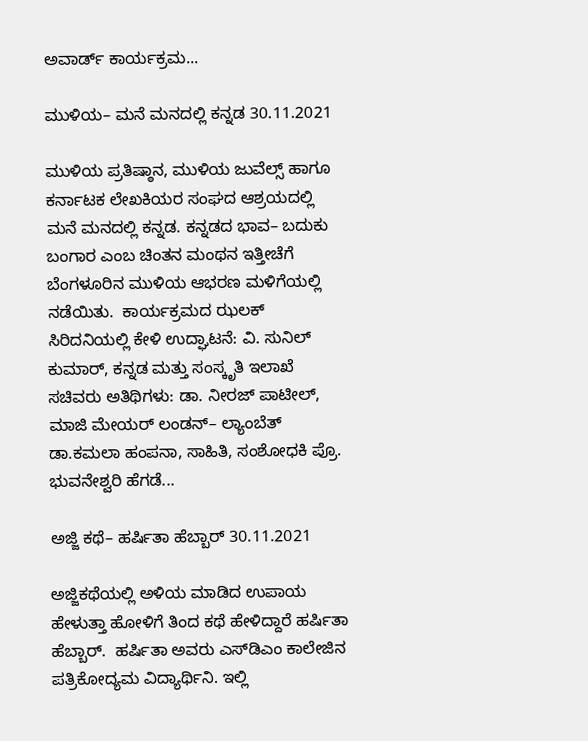ಅವಾರ್ಡ್‌ ಕಾರ್ಯಕ್ರಮ...

ಮುಳಿಯ– ಮನೆ ಮನದಲ್ಲಿ ಕನ್ನಡ 30.11.2021

ಮುಳಿಯ ಪ್ರತಿಷ್ಠಾನ, ಮುಳಿಯ ಜುವೆಲ್ಸ್‌ ಹಾಗೂ ಕರ್ನಾಟಕ ಲೇಖಕಿಯರ ಸಂಘದ ಆಶ್ರಯದಲ್ಲಿ ಮನೆ ಮನದಲ್ಲಿ ಕನ್ನಡ. ಕನ್ನಡದ ಭಾವ– ಬದುಕು ಬಂಗಾರ ಎಂಬ ಚಿಂತನ ಮಂಥನ ಇತ್ತೀಚೆಗೆ ಬೆಂಗಳೂರಿನ ಮುಳಿಯ ಆಭರಣ ಮಳಿಗೆಯಲ್ಲಿ ನಡೆಯಿತು.  ಕಾರ್ಯಕ್ರಮದ ಝಲಕ್‌ ಸಿರಿದನಿಯಲ್ಲಿ ಕೇಳಿ ಉದ್ಘಾಟನೆ: ವಿ. ಸುನಿಲ್‌ ಕುಮಾರ್‌, ಕನ್ನಡ ಮತ್ತು ಸಂಸ್ಕೃತಿ ಇಲಾಖೆ ಸಚಿವರು ಅತಿಥಿಗಳು: ಡಾ. ನೀರಜ್‌ ಪಾಟೀಲ್‌, ಮಾಜಿ ಮೇಯರ್‌ ಲಂಡನ್‌– ಲ್ಯಾಂಬೆತ್‌ ಡಾ.ಕಮಲಾ ಹಂಪನಾ, ಸಾಹಿತಿ, ಸಂಶೋಧಕಿ ಪ್ರೊ. ಭುವನೇಶ್ವರಿ ಹೆಗಡೆ...

ಅಜ್ಜಿ ಕಥೆ– ಹರ್ಷಿತಾ ಹೆಬ್ಬಾರ್‌ 30.11.2021

ಅಜ್ಜಿಕಥೆಯಲ್ಲಿ ಅಳಿಯ ಮಾಡಿದ ಉಪಾಯ ಹೇಳುತ್ತಾ ಹೋಳಿಗೆ ತಿಂದ ಕಥೆ ಹೇಳಿದ್ದಾರೆ ಹರ್ಷಿತಾ ಹೆಬ್ಬಾರ್‌.  ಹರ್ಷಿತಾ ಅವರು ಎಸ್‌ಡಿಎಂ ಕಾಲೇಜಿನ ಪತ್ರಿಕೋದ್ಯಮ ವಿದ್ಯಾರ್ಥಿನಿ. ಇಲ್ಲಿ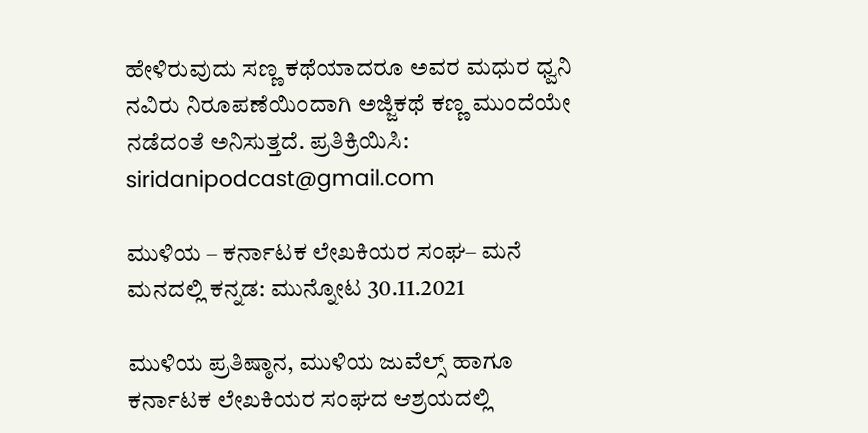ಹೇಳಿರುವುದು ಸಣ್ಣ ಕಥೆಯಾದರೂ ಅವರ ಮಧುರ ಧ್ವನಿ ನವಿರು ನಿರೂಪಣೆಯಿಂದಾಗಿ ಅಜ್ಜಿಕಥೆ ಕಣ್ಣ ಮುಂದೆಯೇ ನಡೆದಂತೆ ಅನಿಸುತ್ತದೆ. ಪ್ರತಿಕ್ರಿಯಿಸಿ: siridanipodcast@gmail.com

ಮುಳಿಯ – ಕರ್ನಾಟಕ ಲೇಖಕಿಯರ ಸಂಘ– ಮನೆ ಮನದಲ್ಲಿ ಕನ್ನಡ: ಮುನ್ನೋಟ 30.11.2021

ಮುಳಿಯ ಪ್ರತಿಷ್ಠಾನ, ಮುಳಿಯ ಜುವೆಲ್ಸ್‌ ಹಾಗೂ ಕರ್ನಾಟಕ ಲೇಖಕಿಯರ ಸಂಘದ ಆಶ್ರಯದಲ್ಲಿ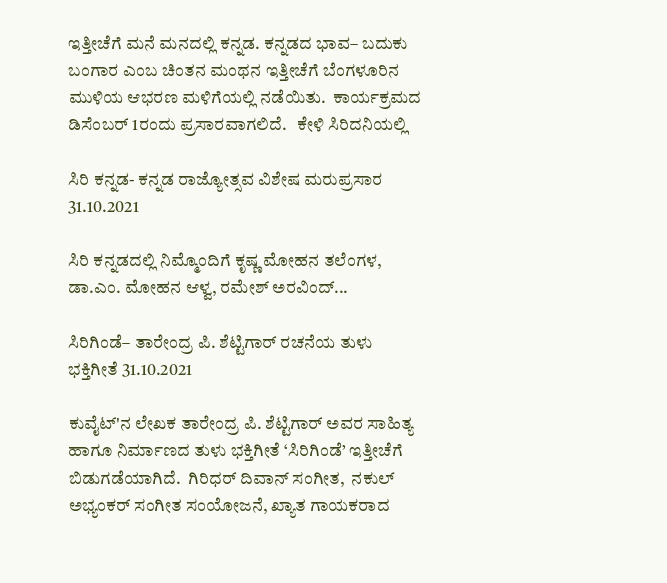ಇತ್ತೀಚೆಗೆ ಮನೆ ಮನದಲ್ಲಿ ಕನ್ನಡ. ಕನ್ನಡದ ಭಾವ– ಬದುಕು ಬಂಗಾರ ಎಂಬ ಚಿಂತನ ಮಂಥನ ಇತ್ತೀಚೆಗೆ ಬೆಂಗಳೂರಿನ ಮುಳಿಯ ಆಭರಣ ಮಳಿಗೆಯಲ್ಲಿ ನಡೆಯಿತು.  ಕಾರ್ಯಕ್ರಮದ ಡಿಸೆಂಬರ್‌ 1ರಂದು ಪ್ರಸಾರವಾಗಲಿದೆ.   ಕೇಳಿ ಸಿರಿದನಿಯಲ್ಲಿ

ಸಿರಿ ಕನ್ನಡ- ಕನ್ನಡ ರಾಜ್ಯೋತ್ಸವ ವಿಶೇಷ ಮರುಪ್ರಸಾರ 31.10.2021

ಸಿರಿ ಕನ್ನಡದಲ್ಲಿ ನಿಮ್ಮೊಂದಿಗೆ ಕೃಷ್ಣ ಮೋಹನ ತಲೆಂಗಳ, ಡಾ.ಎಂ. ಮೋಹನ ಆಳ್ವ, ರಮೇಶ್ ಅರವಿಂದ್...

ಸಿರಿಗಿಂಡೆ– ತಾರೇಂದ್ರ ಪಿ. ಶೆಟ್ಟಿಗಾರ್‌ ರಚನೆಯ ತುಳು ಭಕ್ತಿಗೀತೆ 31.10.2021

ಕುವೈಟ್'ನ ಲೇಖಕ ತಾರೇಂದ್ರ ಪಿ. ಶೆಟ್ಟಿಗಾರ್ ಅವರ ಸಾಹಿತ್ಯ ಹಾಗೂ ನಿರ್ಮಾಣದ ತುಳು ಭಕ್ತಿಗೀತೆ ‘ಸಿರಿಗಿಂಡೆ’ ಇತ್ತೀಚೆಗೆ ಬಿಡುಗಡೆಯಾಗಿದೆ.  ಗಿರಿಧರ್ ದಿವಾನ್ ಸಂಗೀತ,  ನಕುಲ್ ಅಭ್ಯಂಕರ್ ಸಂಗೀತ ಸಂಯೋಜನೆ, ಖ್ಯಾತ ಗಾಯಕರಾದ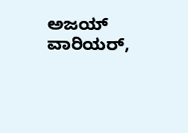ಅಜಯ್ ವಾರಿಯರ್,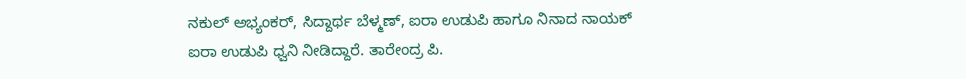ನಕುಲ್ ಅಭ್ಯಂಕರ್, ಸಿದ್ದಾರ್ಥ ಬೆಳ್ಮಣ್, ಐರಾ ಉಡುಪಿ ಹಾಗೂ ನಿನಾದ ನಾಯಕ್ ಐರಾ ಉಡುಪಿ ಧ್ವನಿ ನೀಡಿದ್ದಾರೆ. ತಾರೇಂದ್ರ ಪಿ.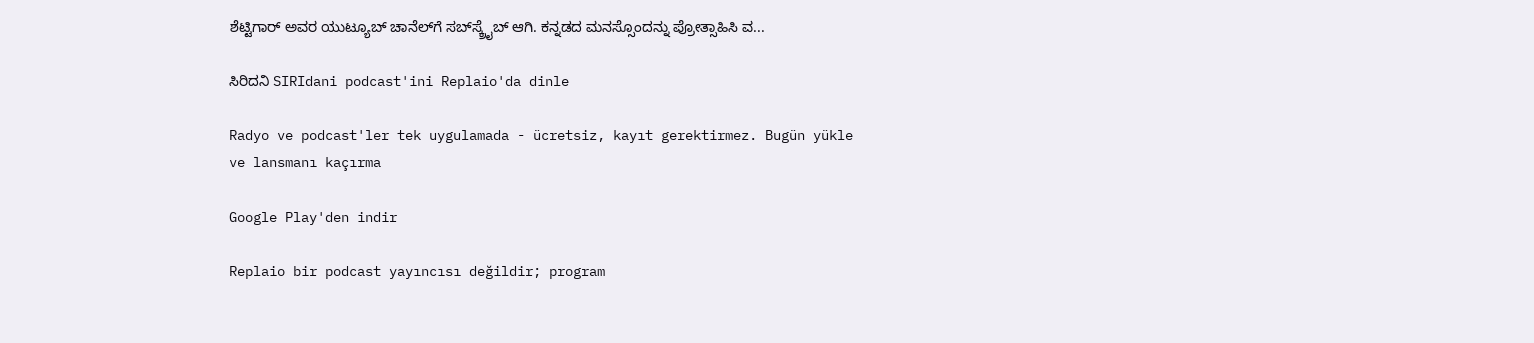ಶೆಟ್ಟಿಗಾರ್‌ ಅವರ ಯುಟ್ಯೂಬ್‌ ಚಾನೆಲ್‌ಗೆ ಸಬ್‌ಸ್ಕ್ರೈಬ್‌ ಆಗಿ. ಕನ್ನಡದ ಮನಸ್ಸೊಂದನ್ನು ಪ್ರೋತ್ಸಾಹಿಸಿ ವ...

ಸಿರಿದನಿ SIRIdani podcast'ini Replaio'da dinle

Radyo ve podcast'ler tek uygulamada - ücretsiz, kayıt gerektirmez. Bugün yükle ve lansmanı kaçırma

Google Play'den indir

Replaio bir podcast yayıncısı değildir; program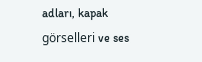adları, kapak görselleri ve ses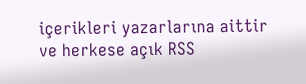içerikleri yazarlarına aittir ve herkese açık RSS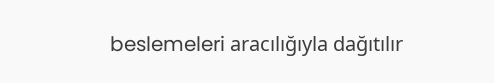beslemeleri aracılığıyla dağıtılır